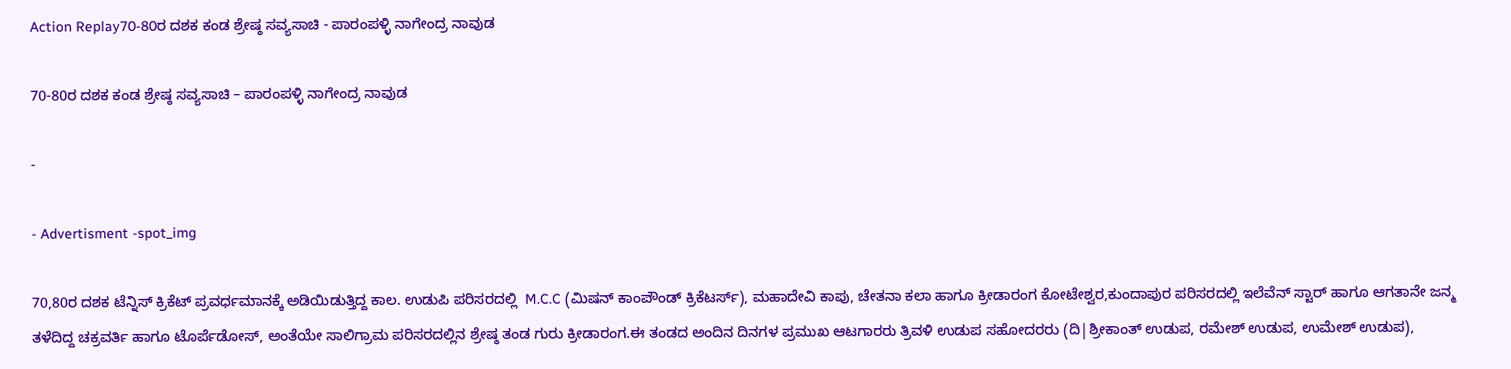Action Replay70-80ರ ದಶಕ ಕಂಡ ಶ್ರೇಷ್ಠ ಸವ್ಯಸಾಚಿ - ಪಾರಂಪಳ್ಳಿ ನಾಗೇಂದ್ರ ನಾವುಡ

70-80ರ ದಶಕ ಕಂಡ ಶ್ರೇಷ್ಠ ಸವ್ಯಸಾಚಿ – ಪಾರಂಪಳ್ಳಿ ನಾಗೇಂದ್ರ ನಾವುಡ

-

- Advertisment -spot_img

70,80ರ ದಶಕ ಟೆನ್ನಿಸ್ ಕ್ರಿಕೆಟ್ ಪ್ರವರ್ಧಮಾನಕ್ಕೆ ಅಡಿಯಿಡುತ್ತಿದ್ದ ಕಾಲ. ಉಡುಪಿ ಪರಿಸರದಲ್ಲಿ  M.C.C (ಮಿಷನ್ ಕಾಂಪೌಂಡ್ ಕ್ರಿಕೆಟರ್ಸ್), ಮಹಾದೇವಿ ಕಾಪು, ಚೇತನಾ ಕಲಾ ಹಾಗೂ ಕ್ರೀಡಾರಂಗ ಕೋಟೇಶ್ವರ,ಕುಂದಾಪುರ ಪರಿಸರದಲ್ಲಿ ಇಲೆವೆನ್ ಸ್ಟಾರ್ ಹಾಗೂ ಆಗತಾನೇ ಜನ್ಮ ತಳೆದಿದ್ದ ಚಕ್ರವರ್ತಿ ಹಾಗೂ ಟೊರ್ಪೆಡೋಸ್, ಅಂತೆಯೇ ಸಾಲಿಗ್ರಾಮ ಪರಿಸರದಲ್ಲಿನ ಶ್ರೇಷ್ಠ ತಂಡ ಗುರು ಕ್ರೀಡಾರಂಗ.ಈ ತಂಡದ ಅಂದಿನ ದಿನಗಳ ಪ್ರಮುಖ ಆಟಗಾರರು ತ್ರಿವಳಿ ಉಡುಪ ಸಹೋದರರು (ದಿ|ಶ್ರೀಕಾಂತ್ ಉಡುಪ, ರಮೇಶ್ ಉಡುಪ, ಉಮೇಶ್ ಉಡುಪ),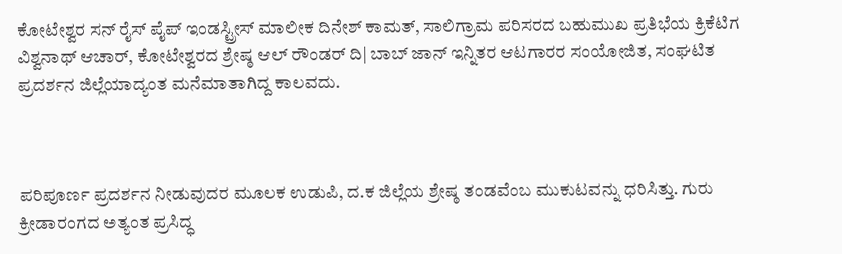ಕೋಟೇಶ್ವರ ಸನ್ ರೈಸ್ ಪೈಪ್ ಇಂಡಸ್ಟ್ರೀಸ್ ಮಾಲೀಕ ದಿನೇಶ್ ಕಾಮತ್, ಸಾಲಿಗ್ರಾಮ ಪರಿಸರದ ಬಹುಮುಖ ಪ್ರತಿಭೆಯ ಕ್ರಿಕೆಟಿಗ ವಿಶ್ವನಾಥ್ ಆಚಾರ್, ಕೋಟೇಶ್ವರದ ಶ್ರೇಷ್ಠ ಆಲ್ ರೌಂಡರ್ ದಿ| ಬಾಬ್ ಜಾನ್ ಇನ್ನಿತರ ಆಟಗಾರರ ಸಂಯೋಜಿತ, ಸಂಘಟಿತ ಪ್ರದರ್ಶನ ಜಿಲ್ಲೆಯಾದ್ಯಂತ ಮನೆಮಾತಾಗಿದ್ದ ಕಾಲವದು.



ಪರಿಪೂರ್ಣ ಪ್ರದರ್ಶನ ನೀಡುವುದರ ಮೂಲಕ ಉಡುಪಿ, ದ.ಕ ಜಿಲ್ಲೆಯ ಶ್ರೇಷ್ಠ ತಂಡವೆಂಬ ಮುಕುಟವನ್ನು ಧರಿಸಿತ್ತು. ಗುರು ಕ್ರೀಡಾರಂಗದ ಅತ್ಯಂತ ಪ್ರಸಿದ್ಧ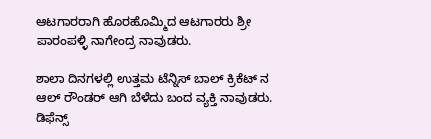ಆಟಗಾರರಾಗಿ ಹೊರಹೊಮ್ಮಿದ ಆಟಗಾರರು ಶ್ರೀ ಪಾರಂಪಳ್ಳಿ ನಾಗೇಂದ್ರ ನಾವುಡರು.

ಶಾಲಾ ದಿನಗಳಲ್ಲಿ ಉತ್ತಮ ಟೆನ್ನಿಸ್ ಬಾಲ್ ಕ್ರಿಕೆಟ್ ನ ಆಲ್ ರೌಂಡರ್ ಆಗಿ ಬೆಳೆದು ಬಂದ ವ್ಯಕ್ತಿ ನಾವುಡರು. ಡಿಫೆನ್ಸ್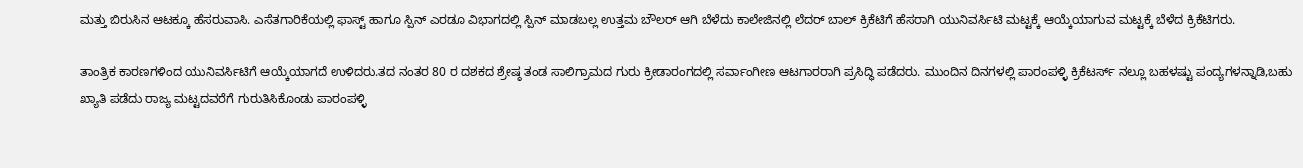ಮತ್ತು ಬಿರುಸಿನ ಆಟಕ್ಕೂ ಹೆಸರುವಾಸಿ. ಎಸೆತಗಾರಿಕೆಯಲ್ಲಿ ಫಾಸ್ಟ್ ಹಾಗೂ ಸ್ಪಿನ್ ಎರಡೂ ವಿಭಾಗದಲ್ಲಿ ಸ್ಪಿನ್ ಮಾಡಬಲ್ಲ ಉತ್ತಮ ಬೌಲರ್ ಆಗಿ ಬೆಳೆದು ಕಾಲೇಜಿನಲ್ಲಿ ಲೆದರ್ ಬಾಲ್ ಕ್ರಿಕೆಟಿಗೆ ಹೆಸರಾಗಿ ಯುನಿವರ್ಸಿಟಿ ಮಟ್ಟಕ್ಕೆ ಆಯ್ಕೆಯಾಗುವ ಮಟ್ಟಕ್ಕೆ ಬೆಳೆದ ಕ್ರಿಕೆಟಿಗರು.

ತಾಂತ್ರಿಕ ಕಾರಣಗಳಿಂದ ಯುನಿವರ್ಸಿಟಿಗೆ ಆಯ್ಕೆಯಾಗದೆ ಉಳಿದರು.ತದ ನಂತರ 80 ರ ದಶಕದ ಶ್ರೇಷ್ಠ ತಂಡ ಸಾಲಿಗ್ರಾಮದ ಗುರು ಕ್ರೀಡಾರಂಗದಲ್ಲಿ ಸರ್ವಾಂಗೀಣ ಆಟಗಾರರಾಗಿ ಪ್ರಸಿದ್ಧಿ ಪಡೆದರು. ಮುಂದಿನ ದಿನಗಳಲ್ಲಿ ಪಾರಂಪಳ್ಳಿ ಕ್ರಿಕೆಟರ್ಸ್ ನಲ್ಲೂ ಬಹಳಷ್ಟು ಪಂದ್ಯಗಳನ್ನಾಡಿ,ಬಹು ಖ್ಯಾತಿ ಪಡೆದು ರಾಜ್ಯ ಮಟ್ಟದವರೆಗೆ ಗುರುತಿಸಿಕೊಂಡು ಪಾರಂಪಳ್ಳಿ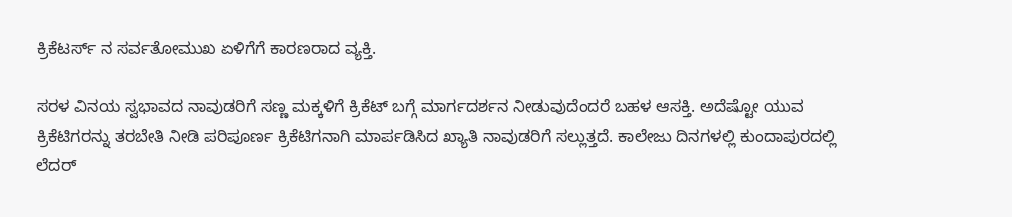ಕ್ರಿಕೆಟರ್ಸ್ ನ ಸರ್ವತೋಮುಖ ಏಳಿಗೆಗೆ ಕಾರಣರಾದ ವ್ಯಕ್ತಿ.

ಸರಳ ವಿನಯ ಸ್ವಭಾವದ ನಾವುಡರಿಗೆ ಸಣ್ಣ ಮಕ್ಕಳಿಗೆ ಕ್ರಿಕೆಟ್ ಬಗ್ಗೆ ಮಾರ್ಗದರ್ಶನ ನೀಡುವುದೆಂದರೆ ಬಹಳ ಆಸಕ್ತಿ. ಅದೆಷ್ಟೋ ಯುವ ಕ್ರಿಕೆಟಿಗರನ್ನು ತರಬೇತಿ ನೀಡಿ ಪರಿಪೂರ್ಣ ಕ್ರಿಕೆಟಿಗನಾಗಿ ಮಾರ್ಪಡಿಸಿದ ಖ್ಯಾತಿ ನಾವುಡರಿಗೆ ಸಲ್ಲುತ್ತದೆ. ಕಾಲೇಜು ದಿನಗಳಲ್ಲಿ ಕುಂದಾಪುರದಲ್ಲಿ ಲೆದರ್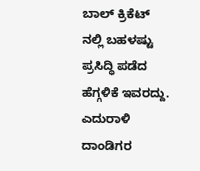ಬಾಲ್ ಕ್ರಿಕೆಟ್ ನಲ್ಲಿ ಬಹಳಷ್ಟು ಪ್ರಸಿದ್ಧಿ ಪಡೆದ ಹೆಗ್ಗಳಿಕೆ ಇವರದ್ದು. ಎದುರಾಳಿ ದಾಂಡಿಗರ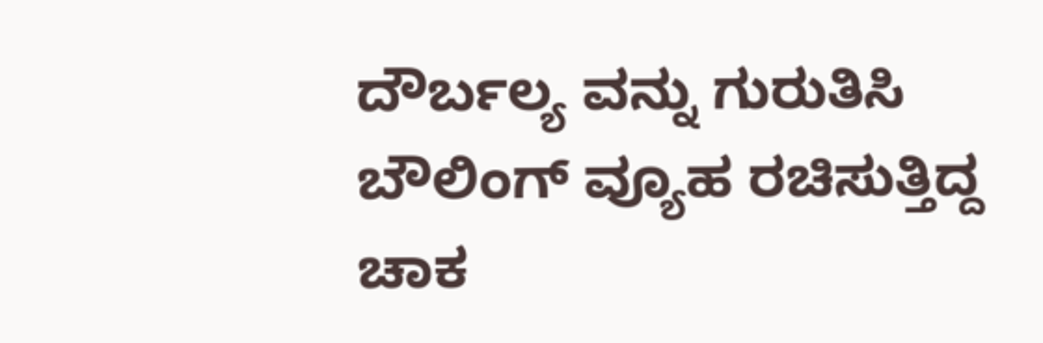ದೌರ್ಬಲ್ಯ ವನ್ನು ಗುರುತಿಸಿ ಬೌಲಿಂಗ್ ವ್ಯೂಹ ರಚಿಸುತ್ತಿದ್ದ ಚಾಕ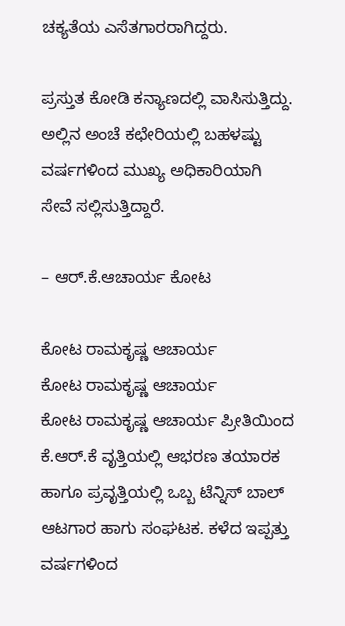ಚಕ್ಯತೆಯ ಎಸೆತಗಾರರಾಗಿದ್ದರು.

ಪ್ರಸ್ತುತ ಕೋಡಿ ಕನ್ಯಾಣದಲ್ಲಿ ವಾಸಿಸುತ್ತಿದ್ದು. ಅಲ್ಲಿನ ಅಂಚೆ ಕಛೇರಿಯಲ್ಲಿ ಬಹಳಷ್ಟು ವರ್ಷಗಳಿಂದ ಮುಖ್ಯ ಅಧಿಕಾರಿಯಾಗಿ ಸೇವೆ ಸಲ್ಲಿಸುತ್ತಿದ್ದಾರೆ.

– ಆರ್.ಕೆ.ಆಚಾರ್ಯ ಕೋಟ

ಕೋಟ ರಾಮಕೃಷ್ಣ ಆಚಾರ್ಯ
ಕೋಟ ರಾಮಕೃಷ್ಣ ಆಚಾರ್ಯ
ಕೋಟ ರಾಮಕೃಷ್ಣ ಆಚಾರ್ಯ ಪ್ರೀತಿಯಿಂದ ಕೆ.ಆರ್.ಕೆ ವೃತ್ತಿಯಲ್ಲಿ ಆಭರಣ ತಯಾರಕ ಹಾಗೂ ಪ್ರವೃತ್ತಿಯಲ್ಲಿ ಒಬ್ಬ ಟೆನ್ನಿಸ್ ಬಾಲ್ ಆಟಗಾರ ಹಾಗು ಸಂಘಟಕ. ಕಳೆದ ಇಪ್ಪತ್ತು ವರ್ಷಗಳಿಂದ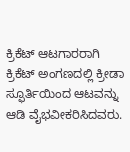ಕ್ರಿಕೆಟ್ ಆಟಗಾರರಾಗಿ ಕ್ರಿಕೆಟ್ ಅಂಗಣದಲ್ಲಿ ಕ್ರೀಡಾ ಸ್ಫೂರ್ತಿಯಿಂದ ಆಟವನ್ನು ಆಡಿ ವೈಭವೀಕರಿಸಿದವರು.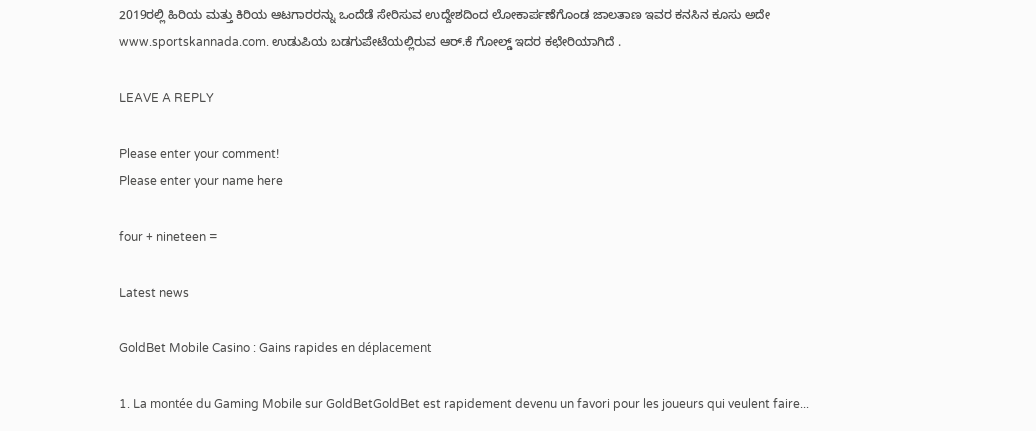2019ರಲ್ಲಿ ಹಿರಿಯ ಮತ್ತು ಕಿರಿಯ ಆಟಗಾರರನ್ನು ಒಂದೆಡೆ ಸೇರಿಸುವ ಉದ್ದೇಶದಿಂದ ಲೋಕಾರ್ಪಣೆಗೊಂಡ ಜಾಲತಾಣ ಇವರ ಕನಸಿನ ಕೂಸು ಅದೇ www.sportskannada.com. ಉಡುಪಿಯ ಬಡಗುಪೇಟೆಯಲ್ಲಿರುವ ಆರ್.ಕೆ ಗೋಲ್ಡ್ ಇದರ ಕಛೇರಿಯಾಗಿದೆ .

LEAVE A REPLY

Please enter your comment!
Please enter your name here

four + nineteen =

Latest news

GoldBet Mobile Casino : Gains rapides en déplacement

1. La montée du Gaming Mobile sur GoldBetGoldBet est rapidement devenu un favori pour les joueurs qui veulent faire...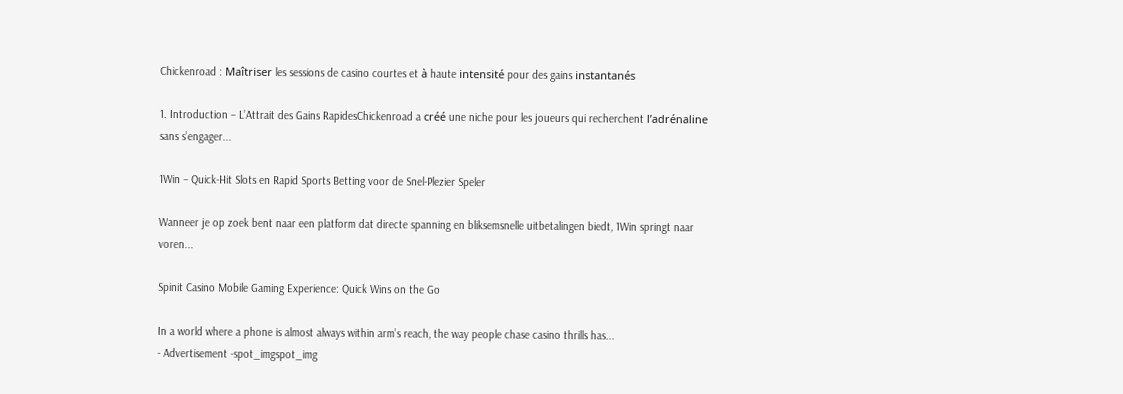Chickenroad : Maîtriser les sessions de casino courtes et à haute intensité pour des gains instantanés

1. Introduction – L’Attrait des Gains RapidesChickenroad a créé une niche pour les joueurs qui recherchent l’adrénaline sans s’engager...

1Win – Quick‑Hit Slots en Rapid Sports Betting voor de Snel‑Plezier Speler

Wanneer je op zoek bent naar een platform dat directe spanning en bliksemsnelle uitbetalingen biedt, 1Win springt naar voren...

Spinit Casino Mobile Gaming Experience: Quick Wins on the Go

In a world where a phone is almost always within arm’s reach, the way people chase casino thrills has...
- Advertisement -spot_imgspot_img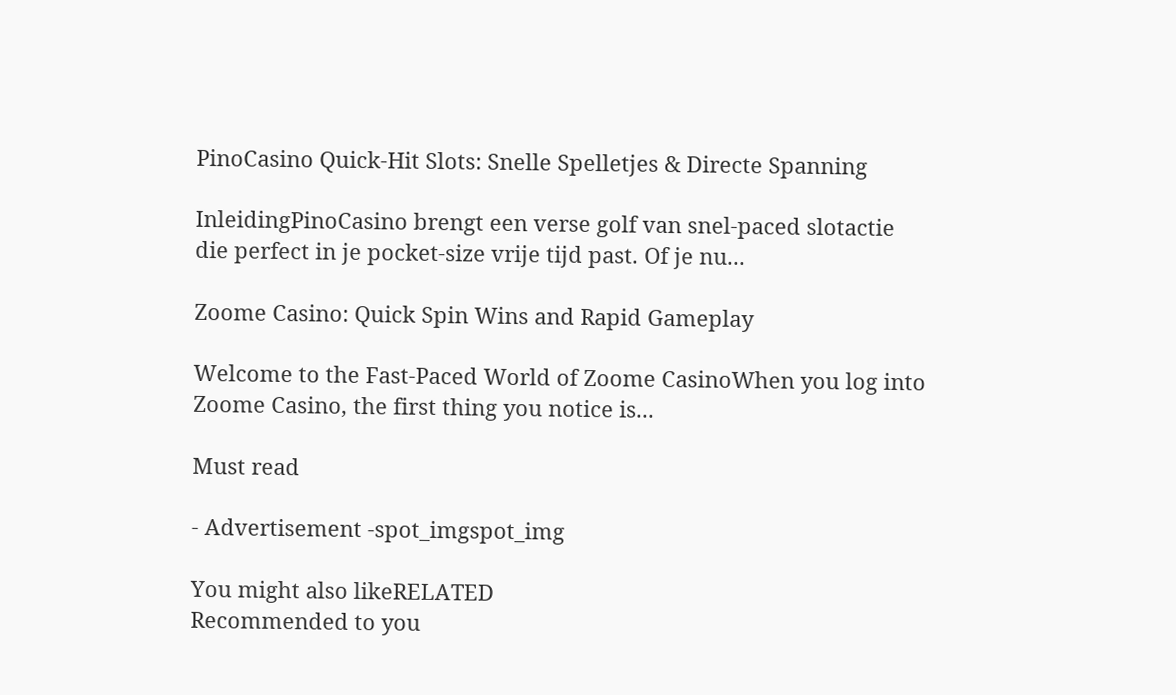PinoCasino Quick‑Hit Slots: Snelle Spelletjes & Directe Spanning

InleidingPinoCasino brengt een verse golf van snel‑paced slotactie die perfect in je pocket‑size vrije tijd past. Of je nu...

Zoome Casino: Quick Spin Wins and Rapid Gameplay

Welcome to the Fast‑Paced World of Zoome CasinoWhen you log into Zoome Casino, the first thing you notice is...

Must read

- Advertisement -spot_imgspot_img

You might also likeRELATED
Recommended to you